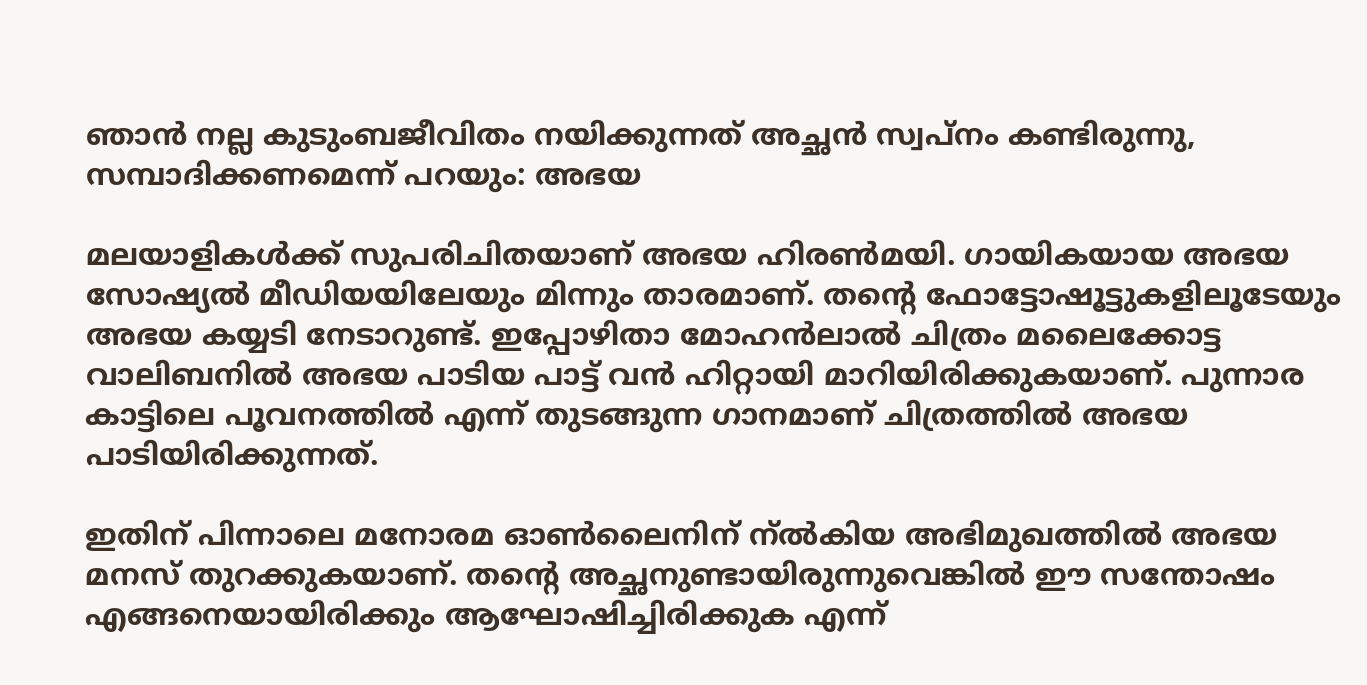ഞാന്‍ നല്ല കുടുംബജീവിതം നയിക്കുന്നത് അച്ഛന്‍ സ്വപ്‌നം കണ്ടിരുന്നു, സമ്പാദിക്കണമെന്ന് പറയും: അഭയ

മലയാളികള്‍ക്ക് സുപരിചിതയാണ് അഭയ ഹിരണ്‍മയി. ഗായികയായ അഭയ സോഷ്യല്‍ മീഡിയയിലേയും മിന്നും താരമാണ്. തന്റെ ഫോട്ടോഷൂട്ടുകളിലൂടേയും അഭയ കയ്യടി നേടാറുണ്ട്. ഇപ്പോഴിതാ മോഹന്‍ലാല്‍ ചിത്രം മലൈക്കോട്ട വാലിബനില്‍ അഭയ പാടിയ പാട്ട് വന്‍ ഹിറ്റായി മാറിയിരിക്കുകയാണ്. പുന്നാര കാട്ടിലെ പൂവനത്തില്‍ എന്ന് തുടങ്ങുന്ന ഗാനമാണ് ചിത്രത്തില്‍ അഭയ പാടിയിരിക്കുന്നത്.

ഇതിന് പിന്നാലെ മനോരമ ഓണ്‍ലൈനിന് ന്ല്‍കിയ അഭിമുഖത്തില്‍ അഭയ മനസ് തുറക്കുകയാണ്. തന്റെ അച്ഛനുണ്ടായിരുന്നുവെങ്കില്‍ ഈ സന്തോഷം എങ്ങനെയായിരിക്കും ആഘോഷിച്ചിരിക്കുക എന്ന്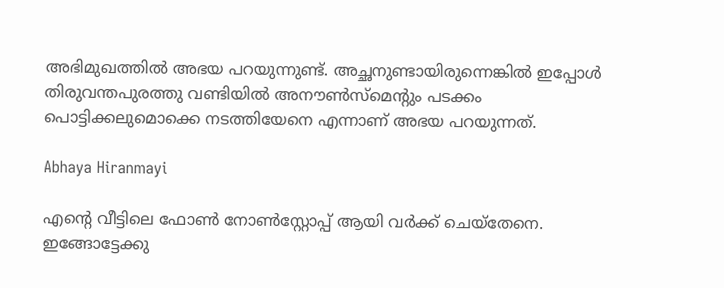അഭിമുഖത്തില്‍ അഭയ പറയുന്നുണ്ട്. അച്ഛനുണ്ടായിരുന്നെങ്കില്‍ ഇപ്പോള്‍ തിരുവന്തപുരത്തു വണ്ടിയില്‍ അനൗണ്‍സ്‌മെന്റും പടക്കം പൊട്ടിക്കലുമൊക്കെ നടത്തിയേനെ എന്നാണ് അഭയ പറയുന്നത്.

Abhaya Hiranmayi

എന്റെ വീട്ടിലെ ഫോണ്‍ നോണ്‍സ്റ്റോപ്പ് ആയി വര്‍ക്ക് ചെയ്‌തേനെ. ഇങ്ങോട്ടേക്കു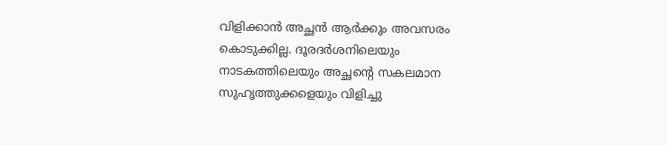വിളിക്കാന്‍ അച്ഛന്‍ ആര്‍ക്കും അവസരം കൊടുക്കില്ല. ദൂരദര്‍ശനിലെയും നാടകത്തിലെയും അച്ഛന്റെ സകലമാന സുഹൃത്തുക്കളെയും വിളിച്ചു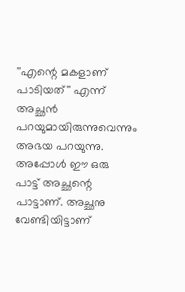''എന്റെ മകളാണ് പാടിയത്'' എന്ന് അച്ഛന്‍ പറയുമായിരുന്നുവെന്നും അഭയ പറയുന്നു. അപ്പോള്‍ ഈ ഒരു പാട്ട് അച്ഛന്റെ പാട്ടാണ്. അച്ഛനു വേണ്ടിയിട്ടാണ്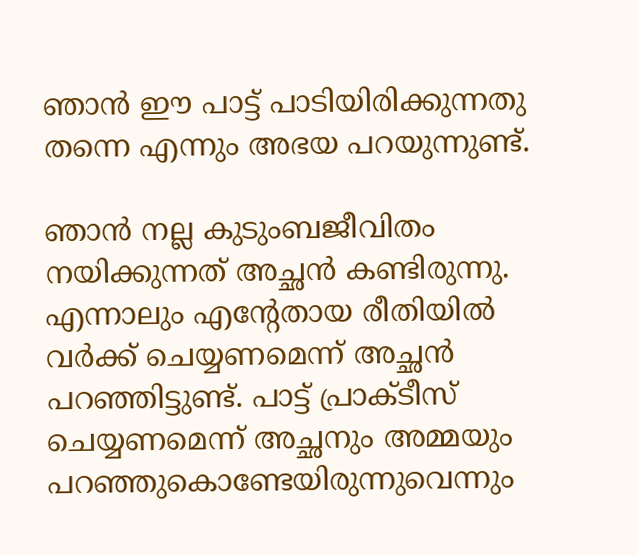ഞാന്‍ ഈ പാട്ട് പാടിയിരിക്കുന്നതു തന്നെ എന്നും അഭയ പറയുന്നുണ്ട്.

ഞാന്‍ നല്ല കുടുംബജീവിതം നയിക്കുന്നത് അച്ഛന്‍ കണ്ടിരുന്നു. എന്നാലും എന്റേതായ രീതിയില്‍ വര്‍ക്ക് ചെയ്യണമെന്ന് അച്ഛന്‍ പറഞ്ഞിട്ടുണ്ട്. പാട്ട് പ്രാക്ടീസ് ചെയ്യണമെന്ന് അച്ഛനും അമ്മയും പറഞ്ഞുകൊണ്ടേയിരുന്നുവെന്നും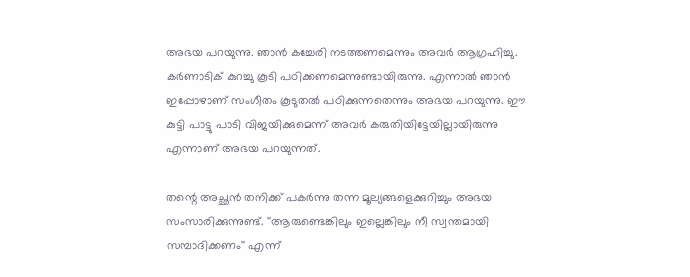അഭയ പറയുന്നു. ഞാന്‍ കച്ചേരി നടത്തണമെന്നും അവര്‍ ആഗ്രഹിച്ചു. കര്‍ണാടിക് കുറച്ചു കൂടി പഠിക്കണമെന്നുണ്ടായിരുന്നു. എന്നാല്‍ ഞാന്‍ ഇപ്പോഴാണ് സംഗീതം കൂടുതല്‍ പഠിക്കുന്നതെന്നും അഭയ പറയുന്നു. ഈ കുട്ടി പാട്ടു പാടി വിജയിക്കുമെന്ന് അവര്‍ കരുതിയിട്ടേയില്ലായിരുന്നു എന്നാണ് അഭയ പറയുന്നത്.

തന്റെ അച്ഛന്‍ തനിക്ക് പകര്‍ന്നു തന്ന മൂല്യങ്ങളെക്കുറിച്ചും അഭയ സംസാരിക്കുന്നുണ്ട്. ''ആരുണ്ടെങ്കിലും ഇല്ലെങ്കിലും നീ സ്വന്തമായി സമ്പാദിക്കണം'' എന്ന്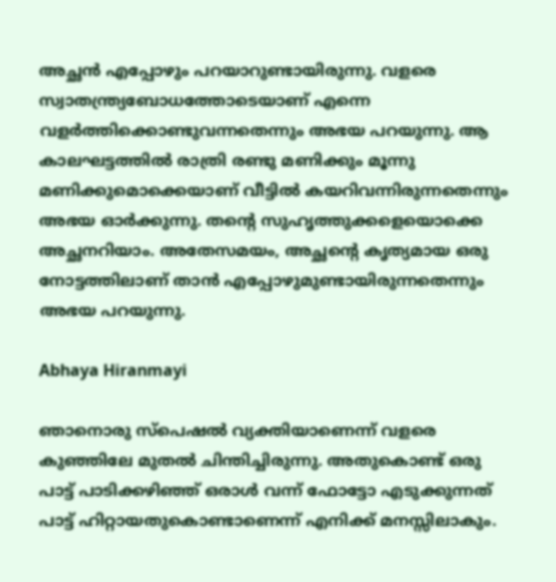അച്ഛന്‍ എപ്പോഴും പറയാറുണ്ടായിരുന്നു. വളരെ സ്വാതന്ത്ര്യബോധത്തോടെയാണ് എന്നെ വളര്‍ത്തിക്കൊണ്ടുവന്നതെന്നും അഭയ പറയുന്നു. ആ കാലഘട്ടത്തില്‍ രാത്രി രണ്ടു മണിക്കും മൂന്നു മണിക്കുമൊക്കെയാണ് വീട്ടില്‍ കയറിവന്നിരുന്നതെന്നും അഭയ ഓര്‍ക്കുന്നു. തന്റെ സുഹൃത്തുക്കളെയൊക്കെ അച്ഛനറിയാം. അതേസമയം, അച്ഛന്റെ കൃത്യമായ ഒരു നോട്ടത്തിലാണ് താന്‍ എപ്പോഴുമുണ്ടായിരുന്നതെന്നും അഭയ പറയുന്നു.

Abhaya Hiranmayi

ഞാനൊരു സ്‌പെഷല്‍ വ്യക്തിയാണെന്ന് വളരെ കുഞ്ഞിലേ മുതല്‍ ചിന്തിച്ചിരുന്നു. അതുകൊണ്ട് ഒരു പാട്ട് പാടിക്കഴിഞ്ഞ് ഒരാള്‍ വന്ന് ഫോട്ടോ എടുക്കുന്നത് പാട്ട് ഹിറ്റായതുകൊണ്ടാണെന്ന് എനിക്ക് മനസ്സിലാകും.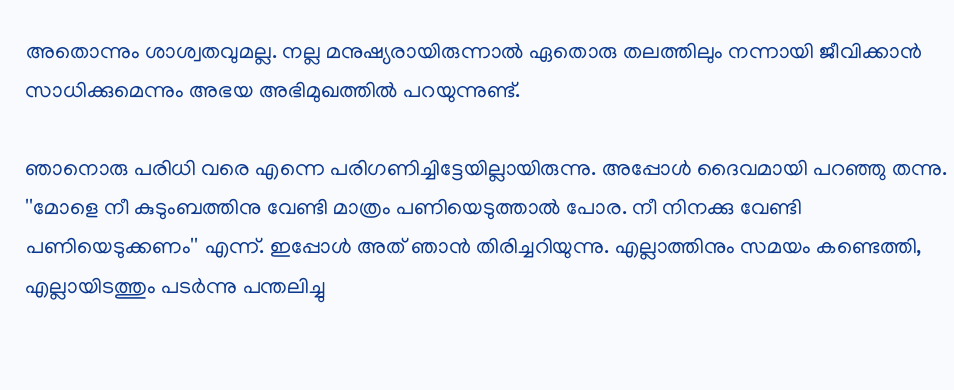അതൊന്നും ശാശ്വതവുമല്ല. നല്ല മനുഷ്യരായിരുന്നാല്‍ ഏതൊരു തലത്തിലും നന്നായി ജീവിക്കാന്‍ സാധിക്കുമെന്നും അഭയ അഭിമുഖത്തില്‍ പറയുന്നുണ്ട്.

ഞാനൊരു പരിധി വരെ എന്നെ പരിഗണിച്ചിട്ടേയില്ലായിരുന്നു. അപ്പോള്‍ ദൈവമായി പറഞ്ഞു തന്നു. ''മോളെ നീ കുടുംബത്തിനു വേണ്ടി മാത്രം പണിയെടുത്താല്‍ പോര. നീ നിനക്കു വേണ്ടി പണിയെടുക്കണം'' എന്ന്. ഇപ്പോള്‍ അത് ഞാന്‍ തിരിച്ചറിയുന്നു. എല്ലാത്തിനും സമയം കണ്ടെത്തി, എല്ലായിടത്തും പടര്‍ന്നു പന്തലിച്ചു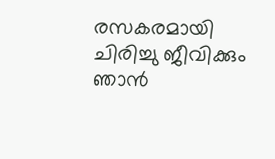രസകരമായി ചിരിച്ചു ജീവിക്കും ഞാന്‍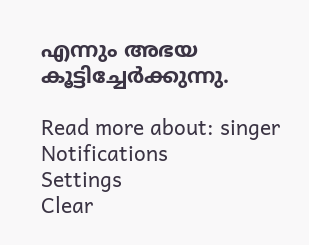എന്നും അഭയ കൂട്ടിച്ചേര്‍ക്കുന്നു.

Read more about: singer
Notifications
Settings
Clear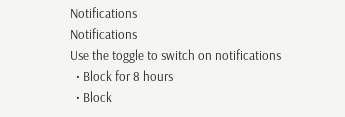Notifications
Notifications
Use the toggle to switch on notifications
  • Block for 8 hours
  • Block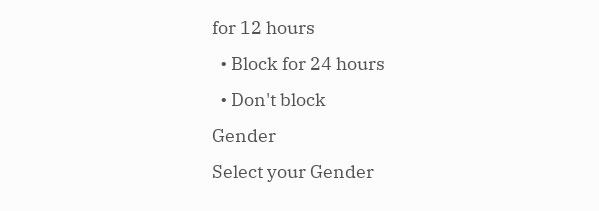for 12 hours
  • Block for 24 hours
  • Don't block
Gender
Select your Gender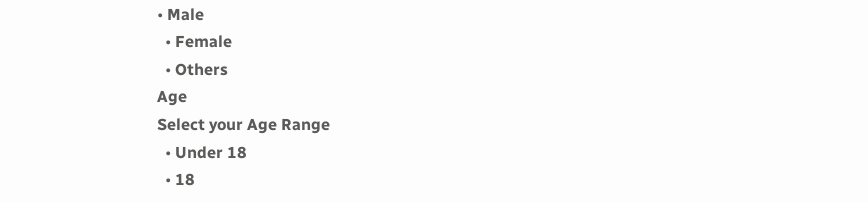• Male
  • Female
  • Others
Age
Select your Age Range
  • Under 18
  • 18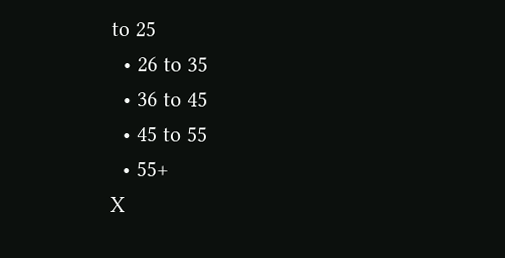to 25
  • 26 to 35
  • 36 to 45
  • 45 to 55
  • 55+
X